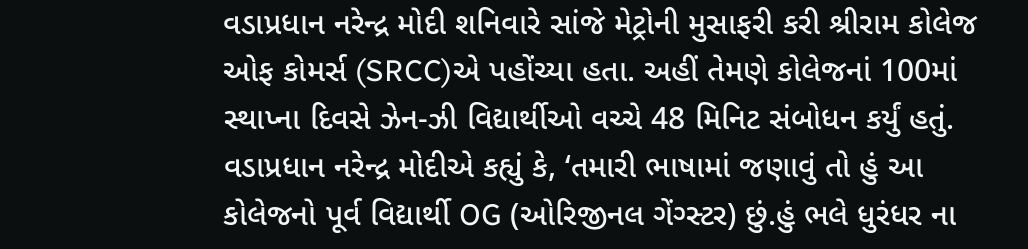વડાપ્રધાન નરેન્દ્ર મોદી શનિવારે સાંજે મેટ્રોની મુસાફરી કરી શ્રીરામ કોલેજ ઓફ કોમર્સ (SRCC)એ પહોંચ્યા હતા. અહીં તેમણે કોલેજનાં 100માં સ્થાપ્ના દિવસે ઝેન-ઝી વિદ્યાર્થીઓ વચ્ચે 48 મિનિટ સંબોધન કર્યું હતું. વડાપ્રધાન નરેન્દ્ર મોદીએ કહ્યું કે, ‘તમારી ભાષામાં જણાવું તો હું આ કોલેજનો પૂર્વ વિદ્યાર્થી OG (ઓરિજીનલ ગેંગ્સ્ટર) છું.હું ભલે ધુરંધર ના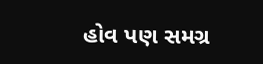હોવ પણ સમગ્ર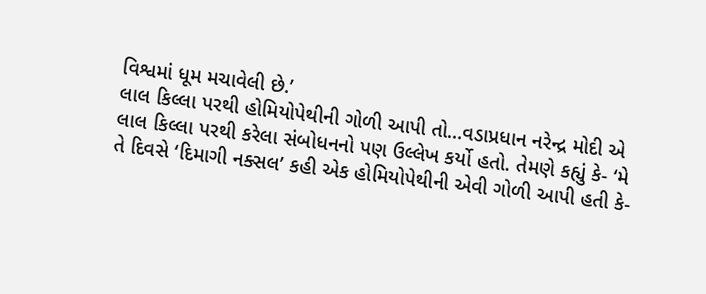વિશ્વમાં ધૂમ મચાવેલી છે.’
લાલ કિલ્લા પરથી હોમિયોપેથીની ગોળી આપી તો…વડાપ્રધાન નરેન્દ્ર મોદી એ લાલ કિલ્લા પરથી કરેલા સંબોધનનો પણ ઉલ્લેખ કર્યો હતો. તેમણે કહ્યું કે- ‘મે તે દિવસે ‘દિમાગી નક્સલ’ કહી એક હોમિયોપેથીની એવી ગોળી આપી હતી કે-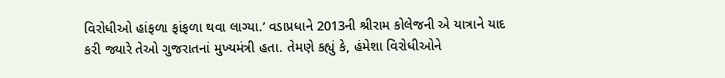વિરોધીઓ હાંફળા ફાંફળા થવા લાગ્યા.’ વડાપ્રધાને 2013ની શ્રીરામ કોલેજની એ યાત્રાને યાદ કરી જ્યારે તેઓ ગુજરાતનાં મુખ્યમંત્રી હતા. તેમણે કહ્યું કે, હંમેશા વિરોધીઓને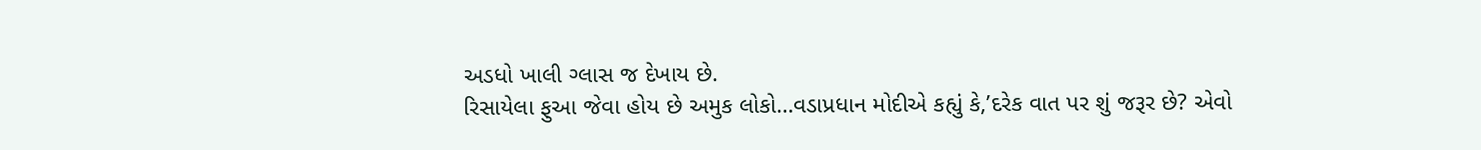અડધો ખાલી ગ્લાસ જ દેખાય છે.
રિસાયેલા ફુઆ જેવા હોય છે અમુક લોકો…વડાપ્રધાન મોદીએ કહ્યું કે,’દરેક વાત પર શું જરૂર છે? એવો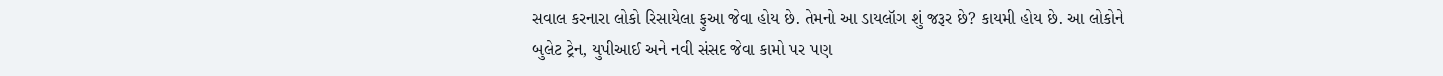સવાલ કરનારા લોકો રિસાયેલા ફુઆ જેવા હોય છે. તેમનો આ ડાયલૉગ શું જરૂર છે? કાયમી હોય છે. આ લોકોને બુલેટ ટ્રેન, યુપીઆઈ અને નવી સંસદ જેવા કામો પર પણ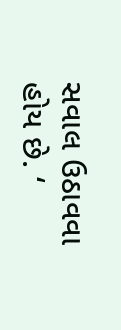સવાલ ઉઠાવવા હોય છે. ‘